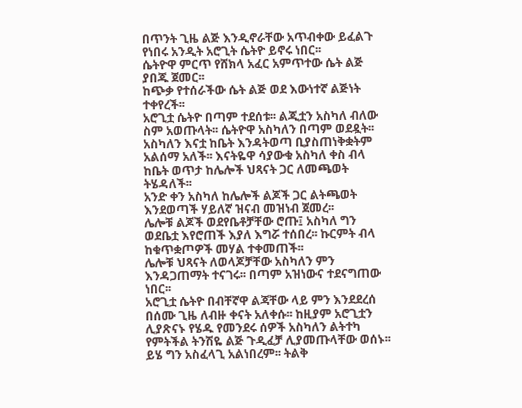በጥንት ጊዜ ልጅ እንዲኖራቸው አጥብቀው ይፈልጉ የነበሩ አንዲት አሮጊት ሴትዮ ይኖሩ ነበር፡፡
ሴትዮዋ ምርጥ የሸክላ አፈር አምጥተው ሴት ልጅ ያበጁ ጀመር፡፡
ከጭቃ የተሰራችው ሴት ልጅ ወደ እውነተኛ ልጅነት ተቀየረች፡፡
አሮጊቷ ሴትዮ በጣም ተደሰቱ፡፡ ልጂቷን አስካለ ብለው ስም አወጡላት፡፡ ሴትዮዋ አስካለን በጣም ወደዷት፡፡
አስካለን እናቷ ከቤት እንዳትወጣ ቢያስጠነቅቋትም አልሰማ አለች፡፡ እናትዬዋ ሳያውቁ አስካለ ቀስ ብላ ከቤት ወጥታ ከሌሎች ህጻናት ጋር ለመጫወት ትሄዳለች፡፡
አንድ ቀን አስካለ ከሌሎች ልጆች ጋር ልትጫወት እንደወጣች ሃይለኛ ዝናብ መዝነብ ጀመረ፡፡
ሌሎቹ ልጆች ወደየቤቶቻቸው ሮጡ፤ አስካለ ግን ወደቤቷ እየሮጠች እያለ እግሯ ተሰበረ፡፡ ኩርምት ብላ ከቁጥቋጦዎች መሃል ተቀመጠች፡፡
ሌሎቹ ህጻናት ለወላጆቻቸው አስካለን ምን እንዳጋጠማት ተናገሩ፡፡ በጣም አዝነውና ተደናግጠው ነበር፡፡
አሮጊቷ ሴትዮ በብቸኛዋ ልጃቸው ላይ ምን እንደደረሰ በሰሙ ጊዜ ለብዙ ቀናት አለቀሱ፡፡ ከዚያም አሮጊቷን ሊያጽናኑ የሄዱ የመንደሩ ሰዎች አስካለን ልትተካ የምትችል ትንሽዬ ልጅ ጉዲፈቻ ሊያመጡላቸው ወሰኑ፡፡
ይሄ ግን አስፈላጊ አልነበረም፡፡ ትልቅ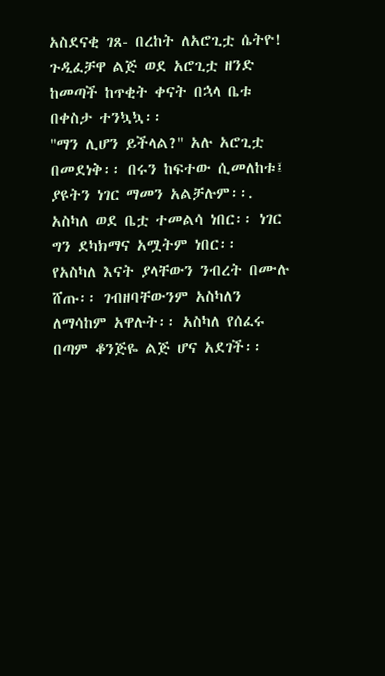አስደናቂ ገጸ- በረከት ለአሮጊቷ ሴትዮ!
ጉዲፈቻዋ ልጅ ወደ አሮጊቷ ዘንድ ከመጣች ከጥቂት ቀናት በኋላ ቤቱ በቀስታ ተንኳኳ፡፡
''ማን ሊሆን ይችላል?'' አሉ አሮጊቷ በመደነቅ፡፡ በሩን ከፍተው ሲመለከቱ፤ ያዩትን ነገር ማመን አልቻሉም፡፡.
አስካለ ወደ ቤቷ ተመልሳ ነበር፡፡ ነገር ግን ደካክማና አሟትም ነበር፡፡
የአስካለ እናት ያላቸውን ንብረት በሙሉ ሸጡ፡፡ ገብዘባቸውንም አስካለን ለማሳከም አዋሉት፡፡ አስካለ የሰፈሩ በጣም ቆንጅዬ ልጅ ሆና አደገች፡፡